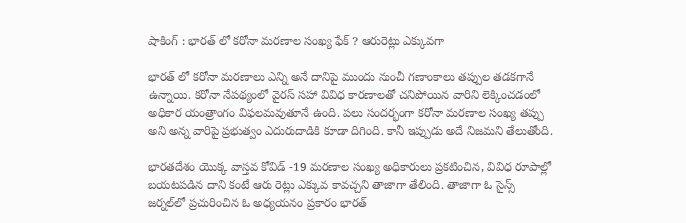షాకింగ్ : భారత్ లో కరోనా మరణాల సంఖ్య ఫేక్ ? ఆరురెట్లు ఎక్కువగా

భారత్ లో కరోనా మరణాలు ఎన్ని అనే దానిపై ముందు నుంచీ గణాంకాలు తప్పుల తడకగానే ఉన్నాయి. కరోనా నేపథ్యంలో వైరస్ సహా వివిధ కారణాలతో చనిపోయిన వారిని లెక్కించడంలో అధికార యంత్రాంగం విఫలమవుతూనే ఉంది. పలు సందర్భంగా కరోనా మరణాల సంఖ్య తప్పు అని అన్న వారిపై ప్రభుత్వం ఎదురుదాడికి కూడా దిగింది. కానీ ఇప్పుడు అదే నిజమని తేలుతోంది.

భారతదేశం యొక్క వాస్తవ కోవిడ్ -19 మరణాల సంఖ్య అధికారులు ప్రకటించిన, వివిధ రూపాల్లో బయటపడిన దాని కంటే ఆరు రెట్లు ఎక్కువ కావచ్చని తాజాగా తేలింది. తాజాగా ఓ సైన్స్ జర్నల్‌లో ప్రచురించిన ఓ అధ్యయనం ప్రకారం భారత్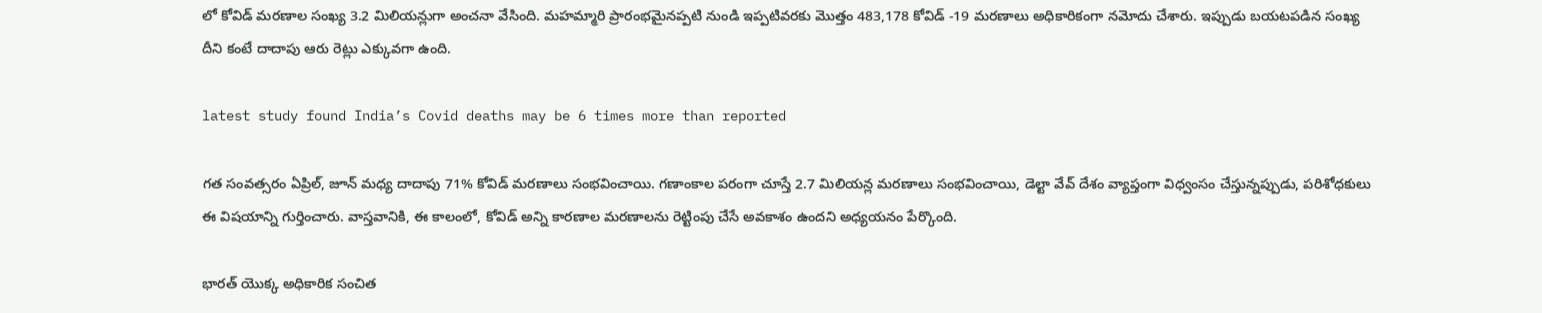లో కోవిడ్ మరణాల సంఖ్య 3.2 మిలియన్లుగా అంచనా వేసింది. మహమ్మారి ప్రారంభమైనప్పటి నుండి ఇప్పటివరకు మొత్తం 483,178 కోవిడ్ -19 మరణాలు అధికారికంగా నమోదు చేశారు. ఇప్పుడు బయటపడిన సంఖ్య దీని కంటే దాదాపు ఆరు రెట్లు ఎక్కువగా ఉంది.

latest study found India’s Covid deaths may be 6 times more than reported

గత సంవత్సరం ఏప్రిల్, జూన్ మధ్య దాదాపు 71% కోవిడ్ మరణాలు సంభవించాయి. గణాంకాల పరంగా చూస్తే 2.7 మిలియన్ల మరణాలు సంభవించాయి, డెల్టా వేవ్ దేశం వ్యాప్తంగా విధ్వంసం చేస్తున్నప్పుడు, పరిశోధకులు ఈ విషయాన్ని గుర్తించారు. వాస్తవానికి, ఈ కాలంలో, కోవిడ్ అన్ని కారణాల మరణాలను రెట్టింపు చేసే అవకాశం ఉందని అధ్యయనం పేర్కొంది.

భారత్ యొక్క అధికారిక సంచిత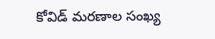కోవిడ్ మరణాల సంఖ్య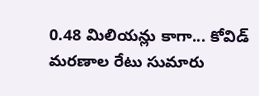0.48 మిలియన్లు కాగా... కోవిడ్ మరణాల రేటు సుమారు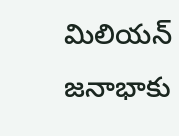మిలియన్ జనాభాకు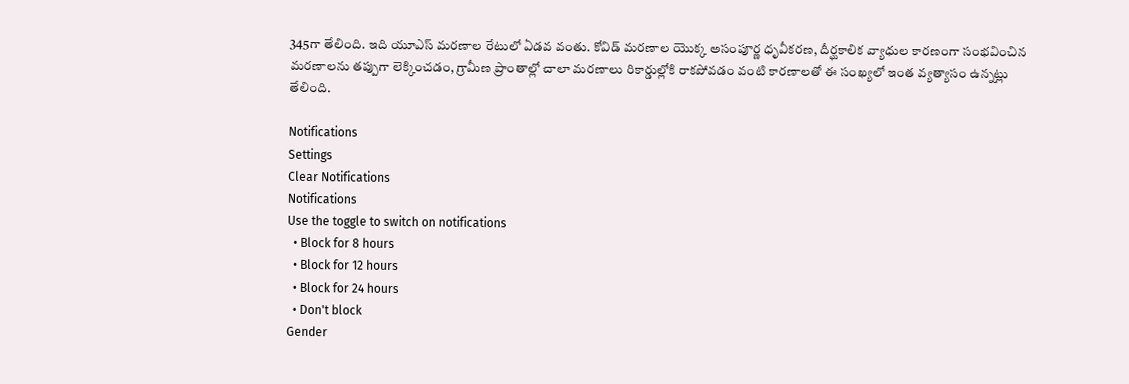345గా తేలింది. ఇది యూఎస్ మరణాల రేటులో ఏడవ వంతు. కోవిడ్ మరణాల యొక్క అసంపూర్ణ ధృవీకరణ, దీర్ఘకాలిక వ్యాధుల కారణంగా సంభవించిన మరణాలను తప్పుగా లెక్కించడం, గ్రామీణ ప్రాంతాల్లో చాలా మరణాలు రికార్డుల్లోకి రాకపోవడం వంటి కారణాలతో ఈ సంఖ్యలో ఇంత వ్యత్యాసం ఉన్నట్లు తేలింది.

Notifications
Settings
Clear Notifications
Notifications
Use the toggle to switch on notifications
  • Block for 8 hours
  • Block for 12 hours
  • Block for 24 hours
  • Don't block
Gender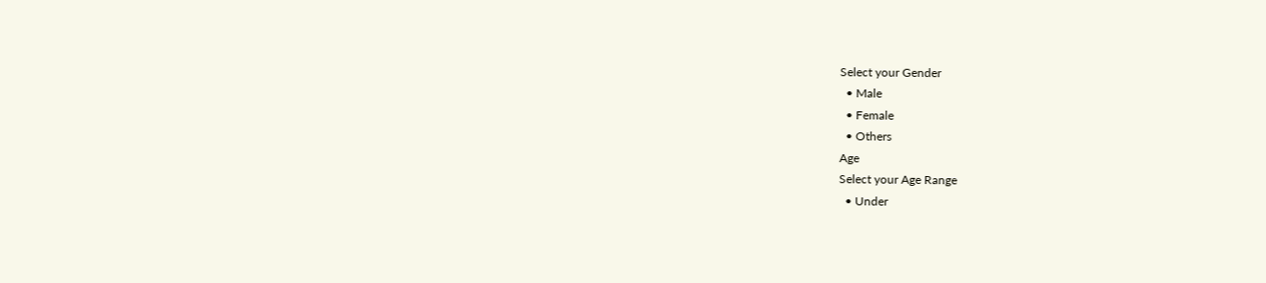Select your Gender
  • Male
  • Female
  • Others
Age
Select your Age Range
  • Under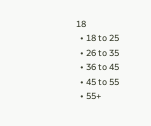18
  • 18 to 25
  • 26 to 35
  • 36 to 45
  • 45 to 55
  • 55+